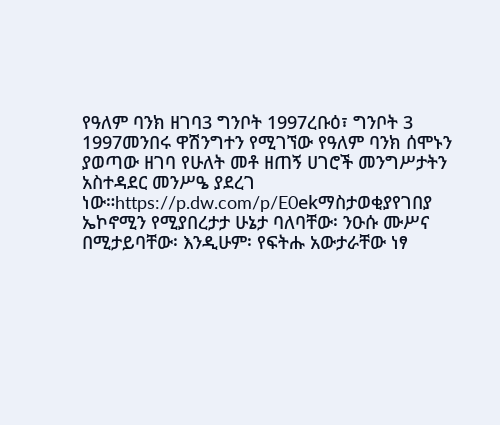የዓለም ባንክ ዘገባ3 ግንቦት 1997ረቡዕ፣ ግንቦት 3 1997መንበሩ ዋሽንግተን የሚገኘው የዓለም ባንክ ሰሞኑን ያወጣው ዘገባ የሁለት መቶ ዘጠኝ ሀገሮች መንግሥታትን አስተዳደር መንሥዔ ያደረገ ነው።https://p.dw.com/p/E0ekማስታወቂያየገበያ ኤኮኖሚን የሚያበረታታ ሁኔታ ባለባቸው፡ ንዑሱ ሙሥና በሚታይባቸው፡ እንዲሁም፡ የፍትሑ አውታራቸው ነፃ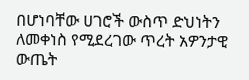በሆነባቸው ሀገሮች ውስጥ ድህነትን ለመቀነስ የሚደረገው ጥረት አዎንታዊ ውጤት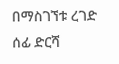በማስገኘቱ ረገድ ሰፊ ድርሻ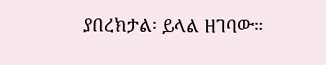ያበረክታል፡ ይላል ዘገባው።